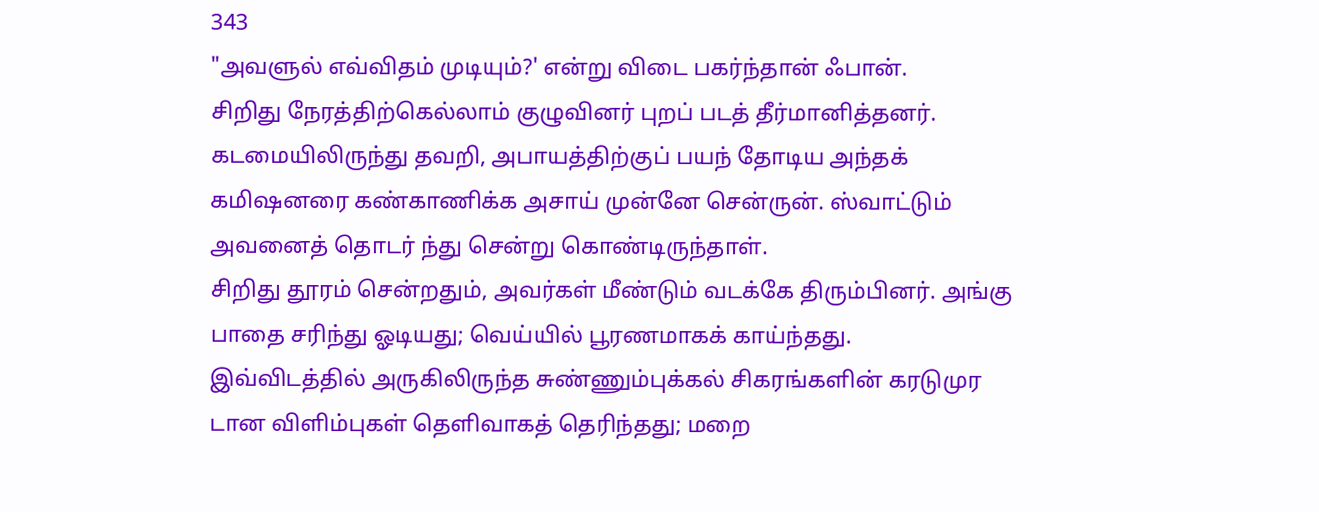343
"அவளுல் எவ்விதம் முடியும்?' என்று விடை பகர்ந்தான் ஃபான்.
சிறிது நேரத்திற்கெல்லாம் குழுவினர் புறப் படத் தீர்மானித்தனர்.
கடமையிலிருந்து தவறி, அபாயத்திற்குப் பயந் தோடிய அந்தக் கமிஷனரை கண்காணிக்க அசாய் முன்னே சென்ருன். ஸ்வாட்டும் அவனைத் தொடர் ந்து சென்று கொண்டிருந்தாள்.
சிறிது தூரம் சென்றதும், அவர்கள் மீண்டும் வடக்கே திரும்பினர். அங்கு பாதை சரிந்து ஓடியது; வெய்யில் பூரணமாகக் காய்ந்தது. இவ்விடத்தில் அருகிலிருந்த சுண்ணும்புக்கல் சிகரங்களின் கரடுமுர டான விளிம்புகள் தெளிவாகத் தெரிந்தது; மறை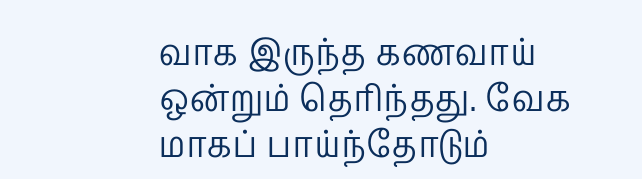வாக இருந்த கணவாய் ஒன்றும் தெரிந்தது. வேக மாகப் பாய்ந்தோடும்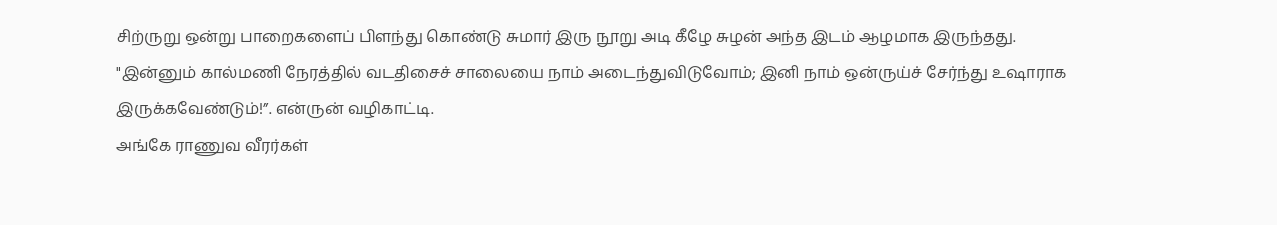சிற்ருறு ஒன்று பாறைகளைப் பிளந்து கொண்டு சுமார் இரு நூறு அடி கீழே சுழன் அந்த இடம் ஆழமாக இருந்தது.
"இன்னும் கால்மணி நேரத்தில் வடதிசைச் சாலையை நாம் அடைந்துவிடுவோம்; இனி நாம் ஒன்ருய்ச் சேர்ந்து உஷாராக இருக்கவேண்டும்!”. என்ருன் வழிகாட்டி.
அங்கே ராணுவ வீரர்கள்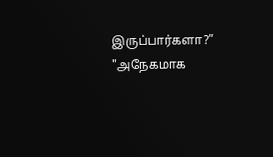இருப்பார்களா?” "அநேகமாக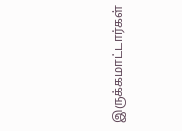இருக்கமாட்டார்கள்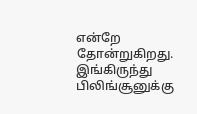என்றே தோன்றுகிறது. இங்கிருந்து பிலிங்சூனுக்கு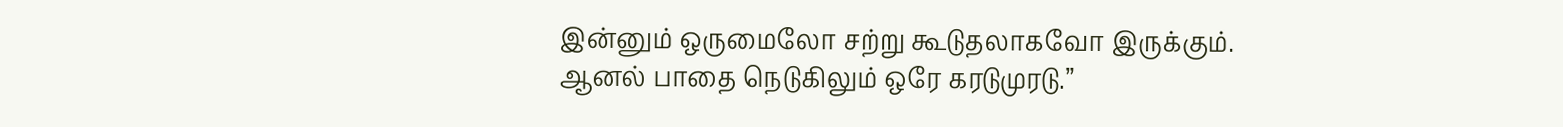இன்னும் ஒருமைலோ சற்று கூடுதலாகவோ இருக்கும். ஆனல் பாதை நெடுகிலும் ஒரே கரடுமுரடு.”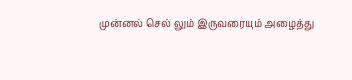முன்னல் செல் லும் இருவரையும் அழைத்து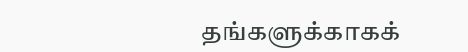தங்களுக்காகக்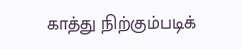காத்து நிற்கும்படிக்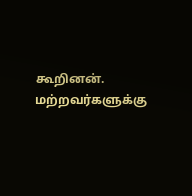கூறினன். மற்றவர்களுக்கு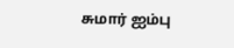சுமார் ஐம்பு